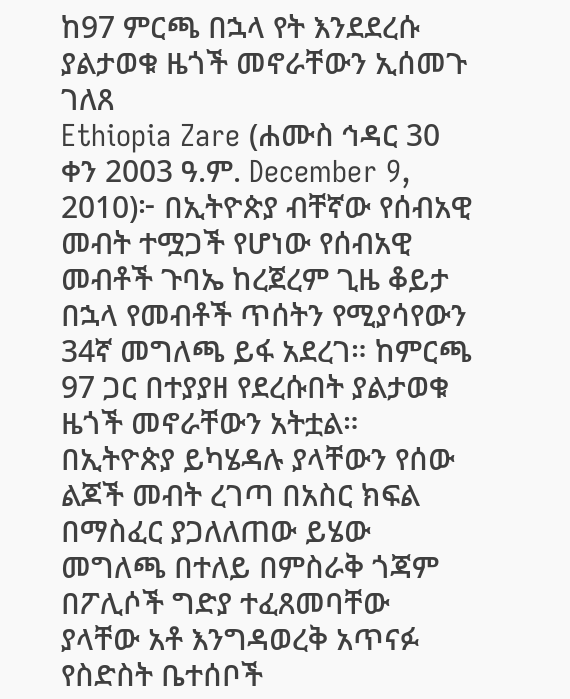ከ97 ምርጫ በኋላ የት እንደደረሱ ያልታወቁ ዜጎች መኖራቸውን ኢሰመጉ ገለጸ
Ethiopia Zare (ሐሙስ ኅዳር 30 ቀን 2003 ዓ.ም. December 9, 2010)፦ በኢትዮጵያ ብቸኛው የሰብአዊ መብት ተሟጋች የሆነው የሰብአዊ መብቶች ጉባኤ ከረጀረም ጊዜ ቆይታ በኋላ የመብቶች ጥሰትን የሚያሳየውን 34ኛ መግለጫ ይፋ አደረገ። ከምርጫ 97 ጋር በተያያዘ የደረሱበት ያልታወቁ ዜጎች መኖራቸውን አትቷል።
በኢትዮጵያ ይካሄዳሉ ያላቸውን የሰው ልጆች መብት ረገጣ በአስር ክፍል በማስፈር ያጋለለጠው ይሄው መግለጫ በተለይ በምስራቅ ጎጃም በፖሊሶች ግድያ ተፈጸመባቸው ያላቸው አቶ እንግዳወረቅ አጥናፉ የስድስት ቤተሰቦች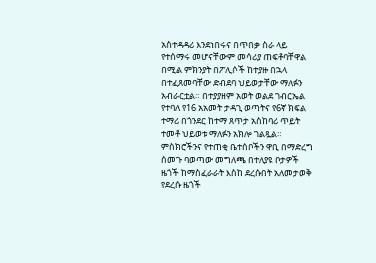አስተዳዳሪ እንደነበሩና በጥበቃ ስራ ላይ የተሰማሩ መሆናቸውም መሳሪያ ጠፍቶባቸዋል በሚል ምክንያት በፖሊሶች ከተያዙ በኋላ በተፈጸመባቸው ድብደባ ህይወታቸው ማለፉን አብራርቷል። በተያያዘም አወት ወልደ ገብርኤል የተባለ የ16 አአመት ታዳጊ ወጣትና የ6ኛ ክፍል ተማሪ በጎንደር ከተማ ጸጥታ አስከባሪ ጥይት ተመቶ ህይወቱ ማለፉን አክሎ ገልጿል።
ምስክሮችንና የተጠቂ ቤተሰቦችን ዋቢ በማድረግ ሰመጉ ባወጣው መግለጫ በተለያዩ ቦታዎች ዜጎች ከማስፈራራት እስከ ደረሱበት አለመታወቅ የደረሱ ዜጎች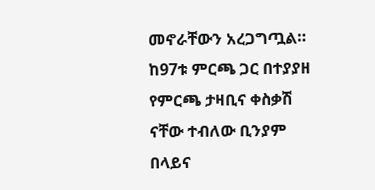መኖራቸውን አረጋግጧል። ከ97ቱ ምርጫ ጋር በተያያዘ የምርጫ ታዛቢና ቀስቃሽ ናቸው ተብለው ቢንያም በላይና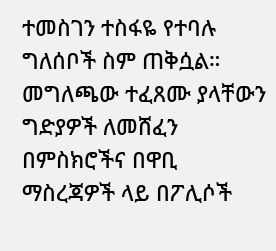ተመስገን ተስፋዬ የተባሉ ግለሰቦች ስም ጠቅሷል። መግለጫው ተፈጸሙ ያላቸውን ግድያዎች ለመሸፈን በምስክሮችና በዋቢ ማስረጃዎች ላይ በፖሊሶች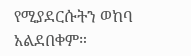የሚያደርሱትን ወከባ አልደበቀም።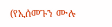(የኢሰመጉን ሙሉ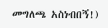መግለጫ አስነብበኝ!)